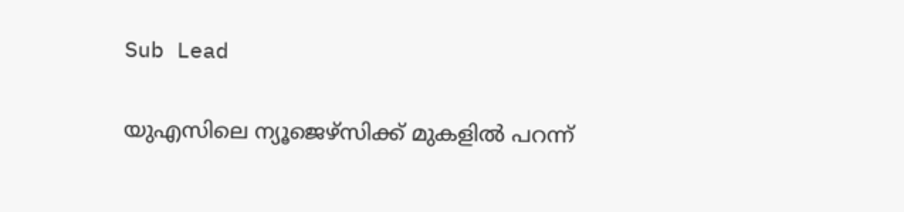Sub Lead

യുഎസിലെ ന്യൂജെഴ്‌സിക്ക് മുകളില്‍ പറന്ന്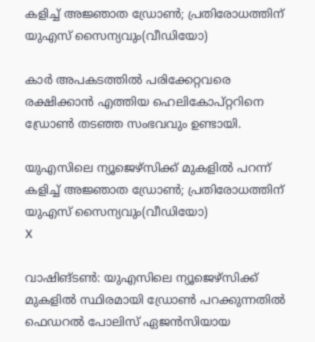കളിച്ച് അജ്ഞാത ഡ്രോണ്‍; പ്രതിരോധത്തിന് യുഎസ് സൈന്യവും(വീഡിയോ)

കാര്‍ അപകടത്തില്‍ പരിക്കേറ്റവരെ രക്ഷിക്കാന്‍ എത്തിയ ഹെലികോപ്റ്ററിനെ ഡ്രോണ്‍ തടഞ്ഞ സംഭവവും ഉണ്ടായി.

യുഎസിലെ ന്യൂജെഴ്‌സിക്ക് മുകളില്‍ പറന്ന് കളിച്ച് അജ്ഞാത ഡ്രോണ്‍; പ്രതിരോധത്തിന് യുഎസ് സൈന്യവും(വീഡിയോ)
X

വാഷിങ്ടണ്‍: യുഎസിലെ ന്യൂജെഴ്‌സിക്ക് മുകളില്‍ സ്ഥിരമായി ഡ്രോണ്‍ പറക്കുന്നതില്‍ ഫെഡറല്‍ പോലിസ് ഏജന്‍സിയായ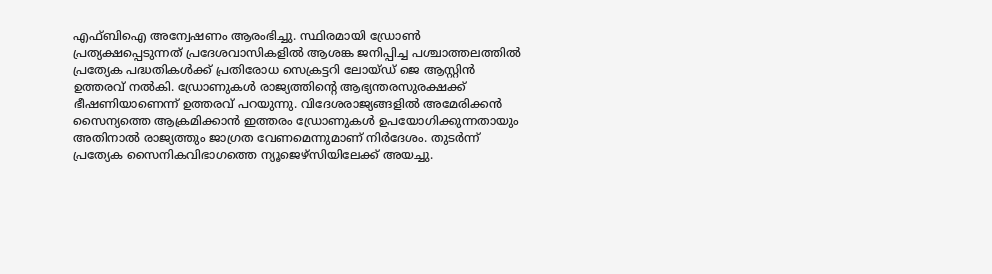എഫ്ബിഐ അന്വേഷണം ആരംഭിച്ചു. സ്ഥിരമായി ഡ്രോണ്‍ പ്രത്യക്ഷപ്പെടുന്നത് പ്രദേശവാസികളില്‍ ആശങ്ക ജനിപ്പിച്ച പശ്ചാത്തലത്തില്‍ പ്രത്യേക പദ്ധതികള്‍ക്ക് പ്രതിരോധ സെക്രട്ടറി ലോയ്ഡ് ജെ ആസ്റ്റിന്‍ ഉത്തരവ് നല്‍കി. ഡ്രോണുകള്‍ രാജ്യത്തിന്റെ ആഭ്യന്തരസുരക്ഷക്ക് ഭീഷണിയാണെന്ന് ഉത്തരവ് പറയുന്നു. വിദേശരാജ്യങ്ങളില്‍ അമേരിക്കന്‍ സൈന്യത്തെ ആക്രമിക്കാന്‍ ഇത്തരം ഡ്രോണുകള്‍ ഉപയോഗിക്കുന്നതായും അതിനാല്‍ രാജ്യത്തും ജാഗ്രത വേണമെന്നുമാണ് നിര്‍ദേശം. തുടര്‍ന്ന് പ്രത്യേക സൈനികവിഭാഗത്തെ ന്യൂജെഴ്‌സിയിലേക്ക് അയച്ചു.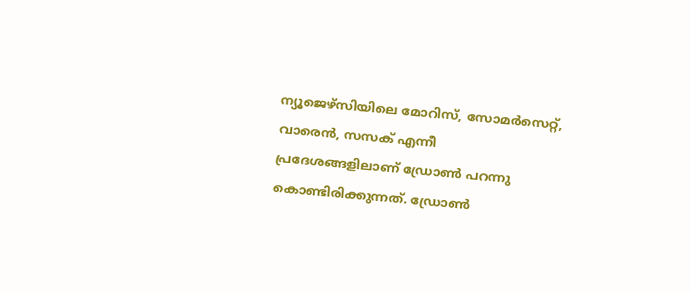ന്യൂജെഴ്‌സിയിലെ മോറിസ്, സോമര്‍സെറ്റ്, വാരെന്‍, സസക് എന്നീ പ്രദേശങ്ങളിലാണ് ഡ്രോണ്‍ പറന്നു കൊണ്ടിരിക്കുന്നത്. ഡ്രോണ്‍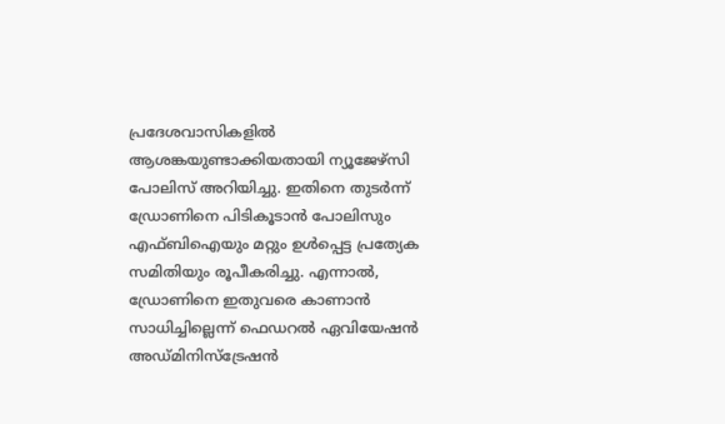പ്രദേശവാസികളില്‍ ആശങ്കയുണ്ടാക്കിയതായി ന്യൂജേഴ്‌സി പോലിസ് അറിയിച്ചു. ഇതിനെ തുടര്‍ന്ന് ഡ്രോണിനെ പിടികൂടാന്‍ പോലിസും എഫ്ബിഐയും മറ്റും ഉള്‍പ്പെട്ട പ്രത്യേക സമിതിയും രൂപീകരിച്ചു. എന്നാല്‍, ഡ്രോണിനെ ഇതുവരെ കാണാന്‍ സാധിച്ചില്ലെന്ന് ഫെഡറല്‍ ഏവിയേഷന്‍ അഡ്മിനിസ്‌ട്രേഷന്‍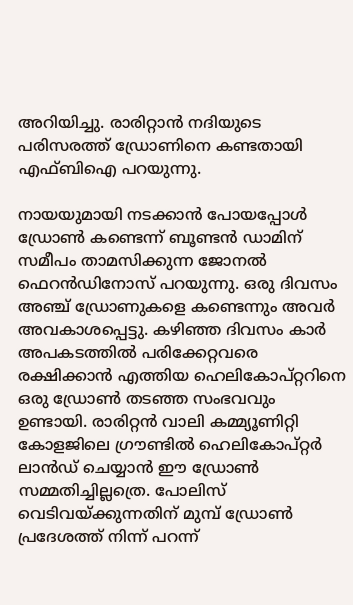അറിയിച്ചു. രാരിറ്റാന്‍ നദിയുടെ പരിസരത്ത് ഡ്രോണിനെ കണ്ടതായി എഫ്ബിഐ പറയുന്നു.

നായയുമായി നടക്കാന്‍ പോയപ്പോള്‍ ഡ്രോണ്‍ കണ്ടെന്ന് ബൂണ്ടന്‍ ഡാമിന് സമീപം താമസിക്കുന്ന ജോനല്‍ ഫെറന്‍ഡിനോസ് പറയുന്നു. ഒരു ദിവസം അഞ്ച് ഡ്രോണുകളെ കണ്ടെന്നും അവര്‍ അവകാശപ്പെട്ടു. കഴിഞ്ഞ ദിവസം കാര്‍ അപകടത്തില്‍ പരിക്കേറ്റവരെ രക്ഷിക്കാന്‍ എത്തിയ ഹെലികോപ്റ്ററിനെ ഒരു ഡ്രോണ്‍ തടഞ്ഞ സംഭവവും ഉണ്ടായി. രാരിറ്റന്‍ വാലി കമ്മ്യൂണിറ്റി കോളജിലെ ഗ്രൗണ്ടില്‍ ഹെലികോപ്റ്റര്‍ ലാന്‍ഡ് ചെയ്യാന്‍ ഈ ഡ്രോണ്‍ സമ്മതിച്ചില്ലത്രെ. പോലിസ് വെടിവയ്ക്കുന്നതിന് മുമ്പ് ഡ്രോണ്‍ പ്രദേശത്ത് നിന്ന് പറന്ന്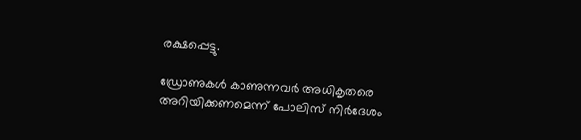രക്ഷപ്പെട്ടു.

ഡ്രോണുകള്‍ കാണുന്നവര്‍ അധികൃതരെ അറിയിക്കണമെന്ന് പോലിസ് നിര്‍ദേശം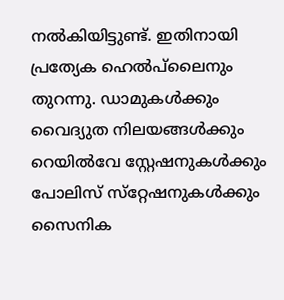നല്‍കിയിട്ടുണ്ട്. ഇതിനായി പ്രത്യേക ഹെല്‍പ്‌ലൈനും തുറന്നു. ഡാമുകള്‍ക്കും വൈദ്യുത നിലയങ്ങള്‍ക്കും റെയില്‍വേ സ്റ്റേഷനുകള്‍ക്കും പോലിസ് സ്‌റ്റേഷനുകള്‍ക്കും സൈനിക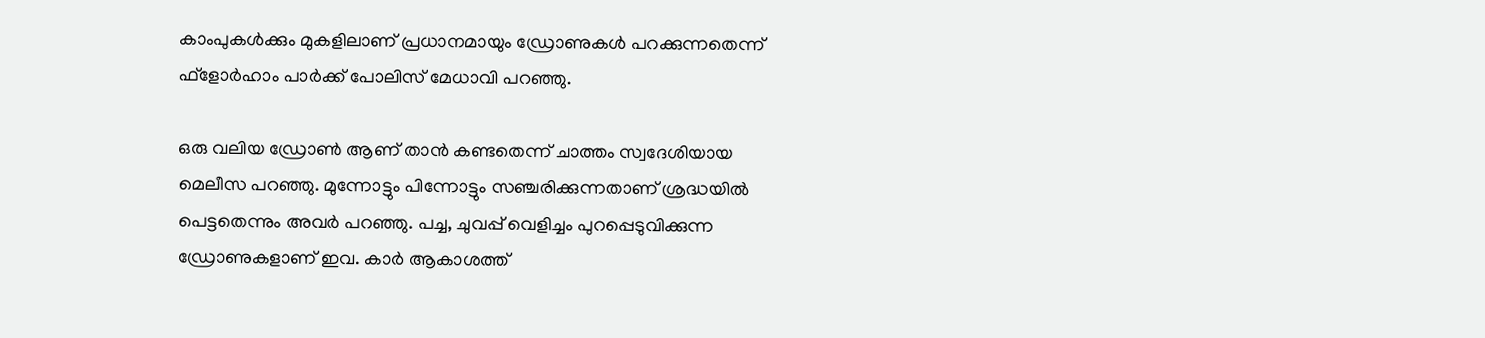കാംപുകള്‍ക്കും മുകളിലാണ് പ്രധാനമായും ഡ്രോണുകള്‍ പറക്കുന്നതെന്ന് ഫ്‌ളോര്‍ഹാം പാര്‍ക്ക് പോലിസ് മേധാവി പറഞ്ഞു.

ഒരു വലിയ ഡ്രോണ്‍ ആണ് താന്‍ കണ്ടതെന്ന് ചാത്തം സ്വദേശിയായ മെലീസ പറഞ്ഞു. മുന്നോട്ടും പിന്നോട്ടും സഞ്ചരിക്കുന്നതാണ് ശ്രദ്ധയില്‍ പെട്ടതെന്നും അവര്‍ പറഞ്ഞു. പച്ച, ചുവപ്പ് വെളിച്ചം പുറപ്പെടുവിക്കുന്ന ഡ്രോണുകളാണ് ഇവ. കാര്‍ ആകാശത്ത്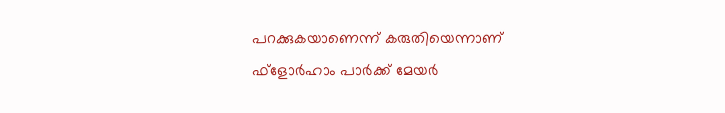പറക്കുകയാണെന്ന് കരുതിയെന്നാണ് ഫ്‌ളോര്‍ഹാം പാര്‍ക്ക് മേയര്‍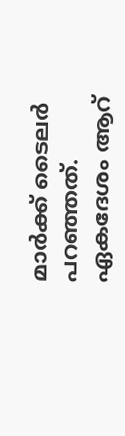മാര്‍ക്ക് ടൈലര്‍ പറഞ്ഞത്. ഏകദേശം ആറ്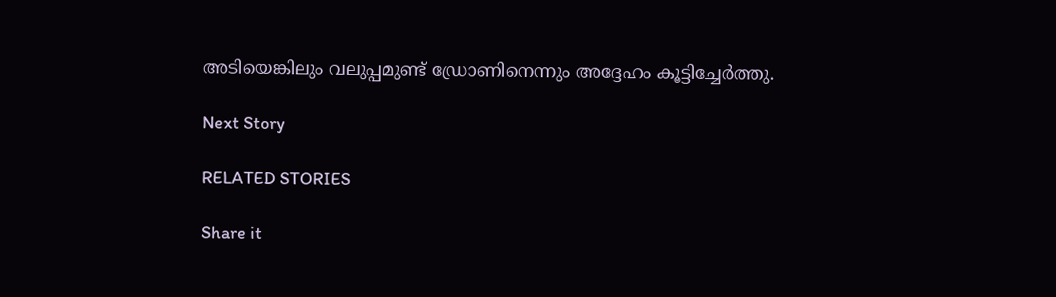അടിയെങ്കിലും വലുപ്പമുണ്ട് ഡ്രോണിനെന്നും അദ്ദേഹം കൂട്ടിച്ചേര്‍ത്തു.

Next Story

RELATED STORIES

Share it